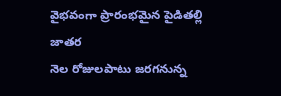వైభవంగా ప్రారంభమైన పైడితల్లి జాతర
నెల రోజులపాటు జరగనున్న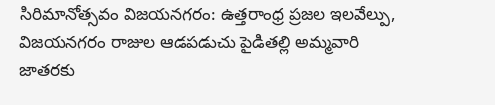సిరిమానోత్సవం విజయనగరం: ఉత్తరాంధ్ర ప్రజల ఇలవేల్పు, విజయనగరం రాజుల ఆడపడుచు పైడితల్లి అమ్మవారి జాతరకు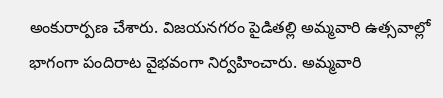అంకురార్పణ చేశారు. విజయనగరం పైడితల్లి అమ్మవారి ఉత్సవాల్లో భాగంగా పందిరాట వైభవంగా నిర్వహించారు. అమ్మవారి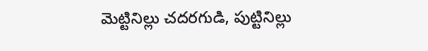మెట్టినిల్లు చదరగుడి, పుట్టినిల్లు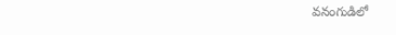వనంగుడిలో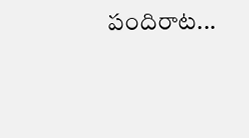పందిరాట...